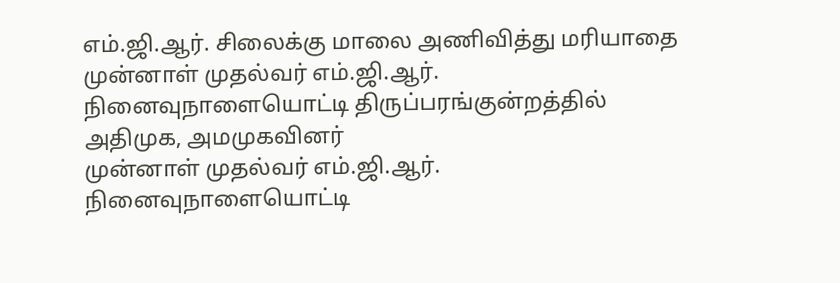எம்.ஜி.ஆர். சிலைக்கு மாலை அணிவித்து மரியாதை
முன்னாள் முதல்வர் எம்.ஜி.ஆர். நினைவுநாளையொட்டி திருப்பரங்குன்றத்தில் அதிமுக, அமமுகவினர்
முன்னாள் முதல்வர் எம்.ஜி.ஆர். நினைவுநாளையொட்டி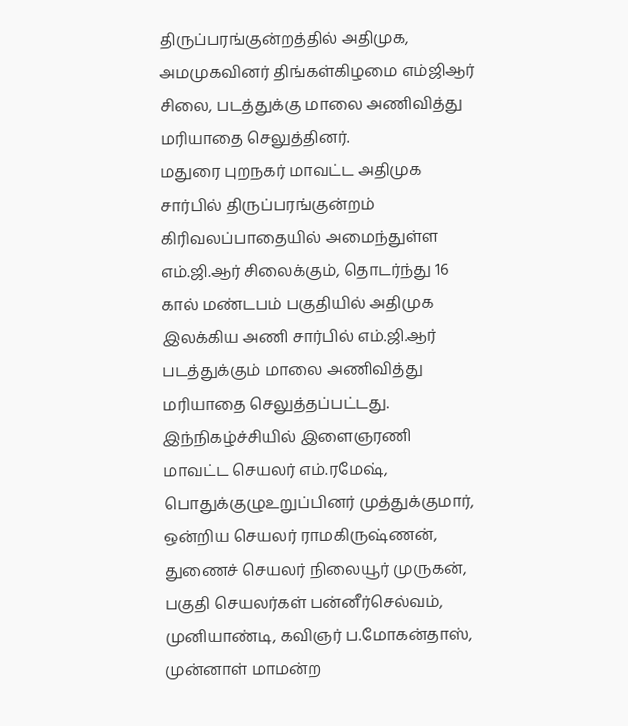திருப்பரங்குன்றத்தில் அதிமுக, அமமுகவினர் திங்கள்கிழமை எம்ஜிஆர் சிலை, படத்துக்கு மாலை அணிவித்து மரியாதை செலுத்தினர்.
மதுரை புறநகர் மாவட்ட அதிமுக சார்பில் திருப்பரங்குன்றம் கிரிவலப்பாதையில் அமைந்துள்ள எம்.ஜி.ஆர் சிலைக்கும், தொடர்ந்து 16 கால் மண்டபம் பகுதியில் அதிமுக இலக்கிய அணி சார்பில் எம்.ஜி.ஆர் படத்துக்கும் மாலை அணிவித்து மரியாதை செலுத்தப்பட்டது. இந்நிகழ்ச்சியில் இளைஞரணி மாவட்ட செயலர் எம்.ரமேஷ், பொதுக்குழுஉறுப்பினர் முத்துக்குமார், ஒன்றிய செயலர் ராமகிருஷ்ணன், துணைச் செயலர் நிலையூர் முருகன், பகுதி செயலர்கள் பன்னீர்செல்வம், முனியாண்டி, கவிஞர் ப.மோகன்தாஸ், முன்னாள் மாமன்ற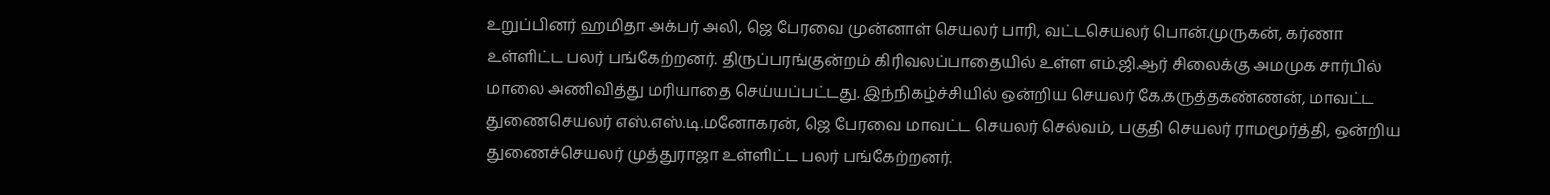உறுப்பினர் ஹமிதா அக்பர் அலி, ஜெ பேரவை முன்னாள் செயலர் பாரி, வட்டசெயலர் பொன்.முருகன், கர்ணா உள்ளிட்ட பலர் பங்கேற்றனர். திருப்பரங்குன்றம் கிரிவலப்பாதையில் உள்ள எம்.ஜி.ஆர் சிலைக்கு அமமுக சார்பில் மாலை அணிவித்து மரியாதை செய்யப்பட்டது. இந்நிகழ்ச்சியில் ஒன்றிய செயலர் கே.கருத்தகண்ணன், மாவட்ட துணைசெயலர் எஸ்.எஸ்.டி.மனோகரன், ஜெ பேரவை மாவட்ட செயலர் செல்வம், பகுதி செயலர் ராமமூர்த்தி, ஒன்றிய துணைச்செயலர் முத்துராஜா உள்ளிட்ட பலர் பங்கேற்றனர்.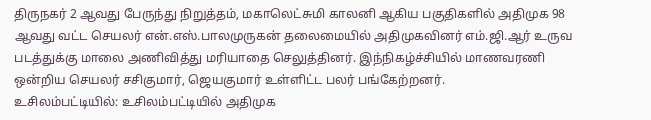திருநகர் 2 ஆவது பேருந்து நிறுத்தம், மகாலெட்சுமி காலனி ஆகிய பகுதிகளில் அதிமுக 98 ஆவது வட்ட செயலர் என்.எஸ்.பாலமுருகன் தலைமையில் அதிமுகவினர் எம்.ஜி.ஆர் உருவ படத்துக்கு மாலை அணிவித்து மரியாதை செலுத்தினர். இந்நிகழ்ச்சியில் மாணவரணி ஒன்றிய செயலர் சசிகுமார், ஜெயகுமார் உள்ளிட்ட பலர் பங்கேற்றனர்.
உசிலம்பட்டியில்: உசிலம்பட்டியில் அதிமுக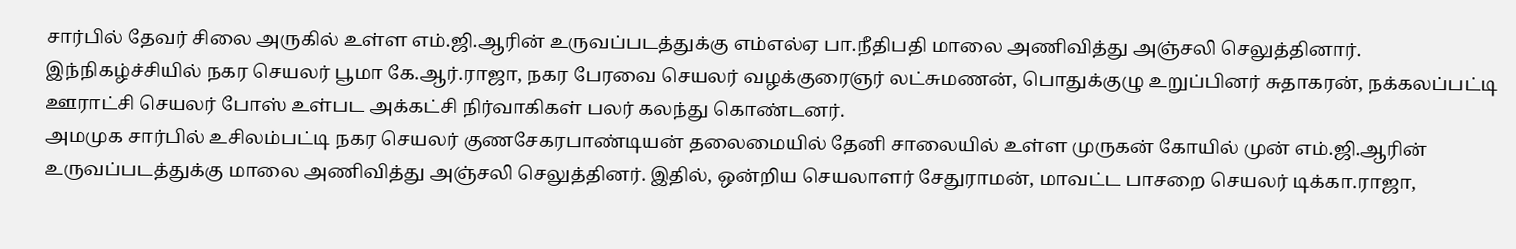சார்பில் தேவர் சிலை அருகில் உள்ள எம்.ஜி.ஆரின் உருவப்படத்துக்கு எம்எல்ஏ பா.நீதிபதி மாலை அணிவித்து அஞ்சலி செலுத்தினார். இந்நிகழ்ச்சியில் நகர செயலர் பூமா கே.ஆர்.ராஜா, நகர பேரவை செயலர் வழக்குரைஞர் லட்சுமணன், பொதுக்குழு உறுப்பினர் சுதாகரன், நக்கலப்பட்டி ஊராட்சி செயலர் போஸ் உள்பட அக்கட்சி நிர்வாகிகள் பலர் கலந்து கொண்டனர்.
அமமுக சார்பில் உசிலம்பட்டி நகர செயலர் குணசேகரபாண்டியன் தலைமையில் தேனி சாலையில் உள்ள முருகன் கோயில் முன் எம்.ஜி.ஆரின் உருவப்படத்துக்கு மாலை அணிவித்து அஞ்சலி செலுத்தினர். இதில், ஒன்றிய செயலாளர் சேதுராமன், மாவட்ட பாசறை செயலர் டிக்கா.ராஜா,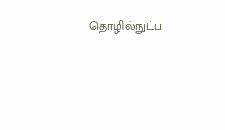தொழில்நுட்ப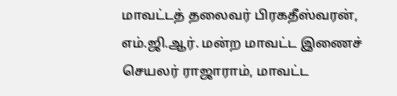மாவட்டத் தலைவர் பிரகதீஸ்வரன், எம்.ஜி.ஆர். மன்ற மாவட்ட இணைச் செயலர் ராஜாராம், மாவட்ட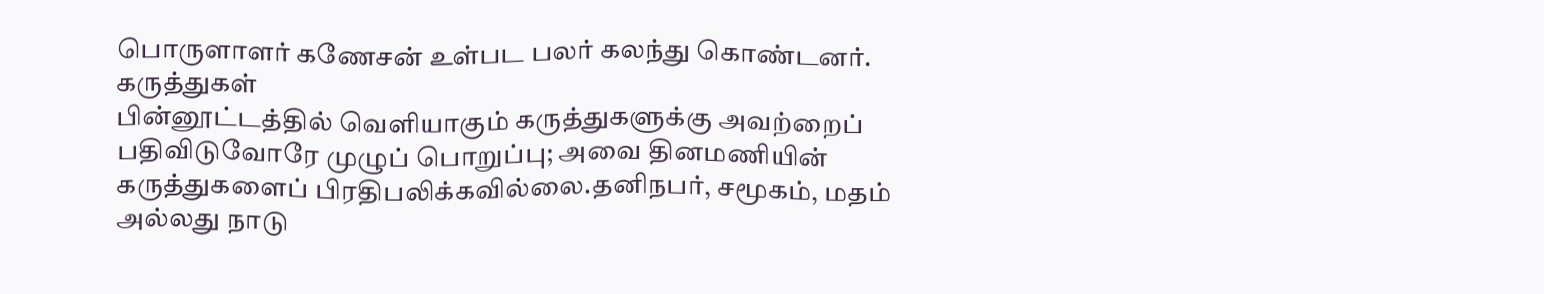பொருளாளர் கணேசன் உள்பட பலர் கலந்து கொண்டனர்.
கருத்துகள்
பின்னூட்டத்தில் வெளியாகும் கருத்துகளுக்கு அவற்றைப் பதிவிடுவோரே முழுப் பொறுப்பு; அவை தினமணியின் கருத்துகளைப் பிரதிபலிக்கவில்லை.தனிநபர், சமூகம், மதம் அல்லது நாடு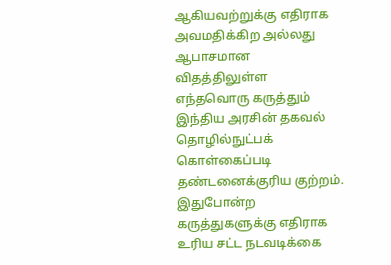ஆகியவற்றுக்கு எதிராக அவமதிக்கிற அல்லது ஆபாசமான விதத்திலுள்ள எந்தவொரு கருத்தும் இந்திய அரசின் தகவல் தொழில்நுட்பக் கொள்கைப்படி தண்டனைக்குரிய குற்றம். இதுபோன்ற கருத்துகளுக்கு எதிராக உரிய சட்ட நடவடிக்கை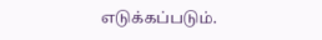எடுக்கப்படும்.